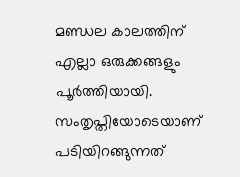മണ്ഡല കാലത്തിന് എല്ലാ ഒരുക്കങ്ങളും പൂർത്തിയായി. സംതൃപ്തിയോടെയാണ് പടിയിറങ്ങുന്നത്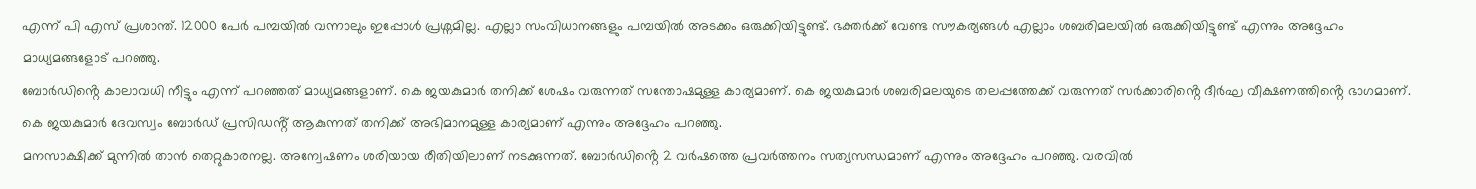എന്ന് പി എസ് പ്രശാന്ത്. 12000 പേർ പമ്പയിൽ വന്നാലും ഇപ്പോൾ പ്രശ്നമില്ല. എല്ലാ സംവിധാനങ്ങളും പമ്പയിൽ അടക്കം ഒരുക്കിയിട്ടുണ്ട്. ഭക്തർക്ക് വേണ്ട സൗകര്യങ്ങൾ എല്ലാം ശബരിമലയിൽ ഒരുക്കിയിട്ടുണ്ട് എന്നും അദ്ദേഹം മാധ്യമങ്ങളോട് പറഞ്ഞു.
ബോർഡിൻ്റെ കാലാവധി നീട്ടും എന്ന് പറഞ്ഞത് മാധ്യമങ്ങളാണ്. കെ ജയകുമാർ തനിക്ക് ശേഷം വരുന്നത് സന്തോഷമുള്ള കാര്യമാണ്. കെ ജയകുമാർ ശബരിമലയുടെ തലപ്പത്തേക്ക് വരുന്നത് സർക്കാരിൻ്റെ ദീർഘ വീക്ഷണത്തിൻ്റെ ഭാഗമാണ്. കെ ജയകുമാർ ദേവസ്വം ബോർഡ് പ്രസിഡൻ്റ് ആകുന്നത് തനിക്ക് അഭിമാനമുള്ള കാര്യമാണ് എന്നും അദ്ദേഹം പറഞ്ഞു.
മനസാക്ഷിക്ക് മുന്നിൽ താൻ തെറ്റുകാരനല്ല. അന്വേഷണം ശരിയായ രീതിയിലാണ് നടക്കുന്നത്. ബോർഡിൻ്റെ 2 വർഷത്തെ പ്രവർത്തനം സത്യസന്ധമാണ് എന്നും അദ്ദേഹം പറഞ്ഞു. വരവിൽ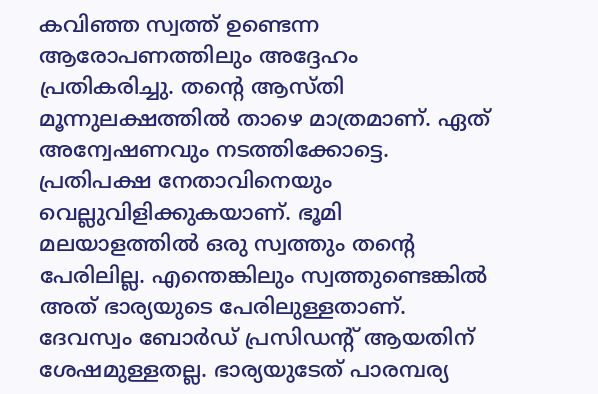കവിഞ്ഞ സ്വത്ത് ഉണ്ടെന്ന ആരോപണത്തിലും അദ്ദേഹം പ്രതികരിച്ചു. തന്റെ ആസ്തി മൂന്നുലക്ഷത്തിൽ താഴെ മാത്രമാണ്. ഏത് അന്വേഷണവും നടത്തിക്കോട്ടെ. പ്രതിപക്ഷ നേതാവിനെയും വെല്ലുവിളിക്കുകയാണ്. ഭൂമി മലയാളത്തിൽ ഒരു സ്വത്തും തന്റെ പേരിലില്ല. എന്തെങ്കിലും സ്വത്തുണ്ടെങ്കിൽ അത് ഭാര്യയുടെ പേരിലുള്ളതാണ്. ദേവസ്വം ബോർഡ് പ്രസിഡന്റ് ആയതിന് ശേഷമുള്ളതല്ല. ഭാര്യയുടേത് പാരമ്പര്യ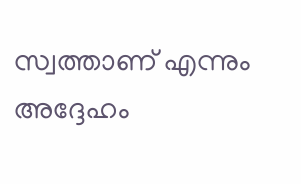സ്വത്താണ് എന്നും അദ്ദേഹം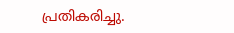പ്രതികരിച്ചു.